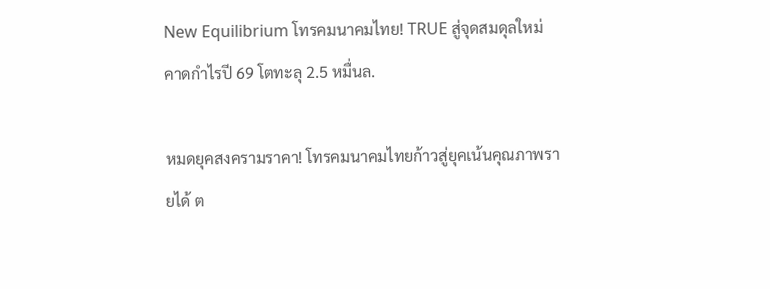New Equilibrium โทรคมนาคมไทย! TRUE สู่จุดสมดุลใหม่ คาดกำไรปี 69 โตทะลุ 2.5 หมื่นล.

หมดยุคสงครามราคา! โทรคมนาคมไทยก้าวสู่ยุคเน้นคุณภาพรายได้ ต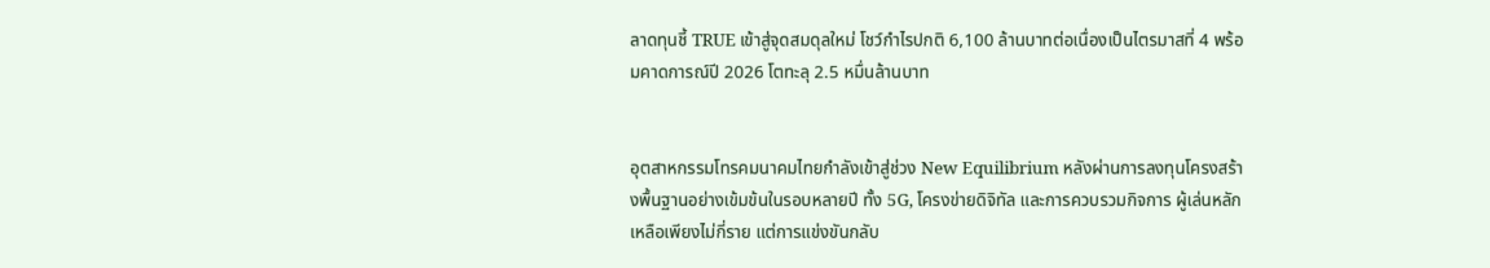ลาดทุนชี้ TRUE เข้าสู่จุดสมดุลใหม่ โชว์กำไรปกติ 6,100 ล้านบาทต่อเนื่องเป็นไตรมาสที่ 4 พร้อมคาดการณ์ปี 2026 โตทะลุ 2.5 หมื่นล้านบาท


อุตสาหกรรมโทรคมนาคมไทยกำลังเข้าสู่ช่วง New Equilibrium หลังผ่านการลงทุนโครงสร้างพื้นฐานอย่างเข้มข้นในรอบหลายปี ทั้ง 5G, โครงข่ายดิจิทัล และการควบรวมกิจการ ผู้เล่นหลักเหลือเพียงไม่กี่ราย แต่การแข่งขันกลับ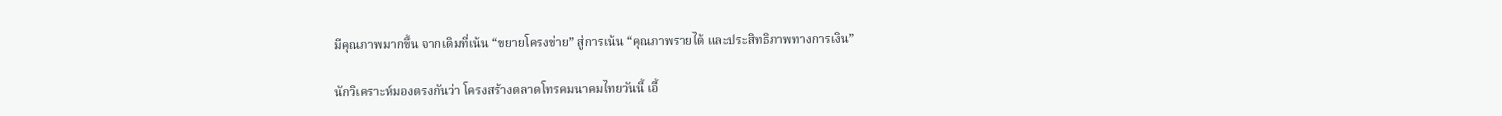มีคุณภาพมากขึ้น จากเดิมที่เน้น “ขยายโครงข่าย” สู่การเน้น “คุณภาพรายได้ และประสิทธิภาพทางการเงิน”

นักวิเคราะห์มองตรงกันว่า โครงสร้างตลาดโทรคมนาคมไทยวันนี้ เอื้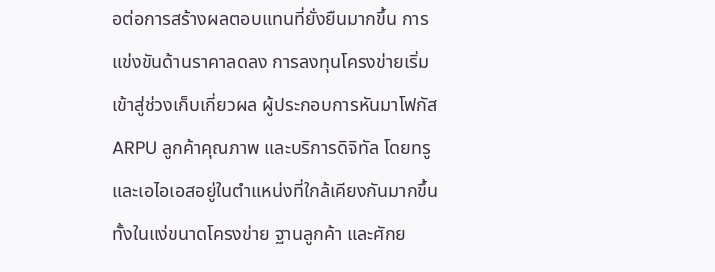อต่อการสร้างผลตอบแทนที่ยั่งยืนมากขึ้น การแข่งขันด้านราคาลดลง การลงทุนโครงข่ายเริ่มเข้าสู่ช่วงเก็บเกี่ยวผล ผู้ประกอบการหันมาโฟกัส ARPU ลูกค้าคุณภาพ และบริการดิจิทัล โดยทรูและเอไอเอสอยู่ในตำแหน่งที่ใกล้เคียงกันมากขึ้น ทั้งในแง่ขนาดโครงข่าย ฐานลูกค้า และศักย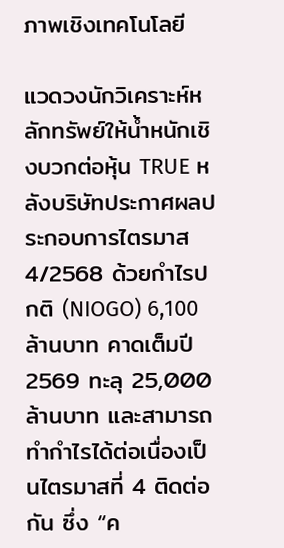ภาพเชิงเทคโนโลยี

แวดวงนักวิเคราะห์หลักทรัพย์ให้น้ำหนักเชิงบวกต่อหุ้น TRUE หลังบริษัทประกาศผลประกอบการไตรมาส 4/2568 ด้วยกำไรปกติ (NIOGO) 6,100 ล้านบาท คาดเต็มปี 2569 ทะลุ 25,000 ล้านบาท และสามารถทำกำไรได้ต่อเนื่องเป็นไตรมาสที่ 4 ติดต่อกัน ซึ่ง “ค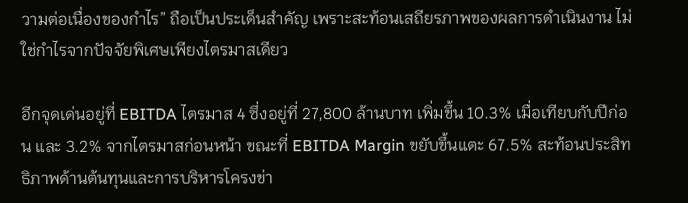วามต่อเนื่องของกำไร” ถือเป็นประเด็นสำคัญ เพราะสะท้อนเสถียรภาพของผลการดำเนินงาน ไม่ใช่กำไรจากปัจจัยพิเศษเพียงไตรมาสเดียว

อีกจุดเด่นอยู่ที่ EBITDA ไตรมาส 4 ซึ่งอยู่ที่ 27,800 ล้านบาท เพิ่มขึ้น 10.3% เมื่อเทียบกับปีก่อน และ 3.2% จากไตรมาสก่อนหน้า ขณะที่ EBITDA Margin ขยับขึ้นแตะ 67.5% สะท้อนประสิทธิภาพด้านต้นทุนและการบริหารโครงข่า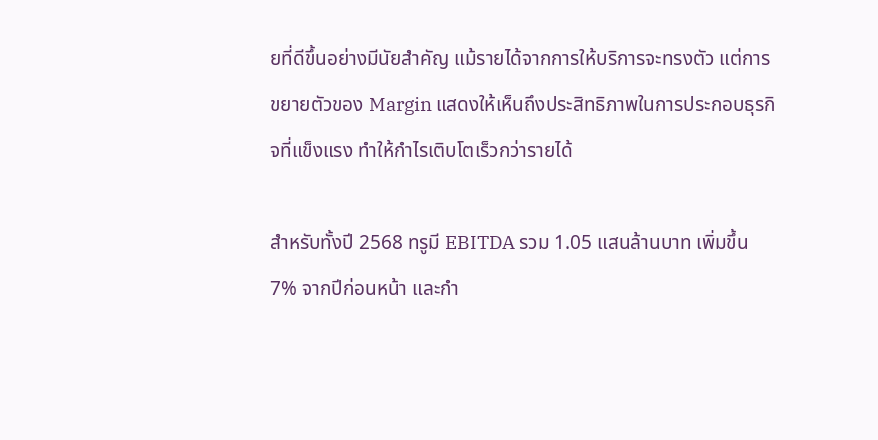ยที่ดีขึ้นอย่างมีนัยสำคัญ แม้รายได้จากการให้บริการจะทรงตัว แต่การขยายตัวของ Margin แสดงให้เห็นถึงประสิทธิภาพในการประกอบธุรกิจที่แข็งแรง ทำให้กำไรเติบโตเร็วกว่ารายได้

สำหรับทั้งปี 2568 ทรูมี EBITDA รวม 1.05 แสนล้านบาท เพิ่มขึ้น 7% จากปีก่อนหน้า และกำ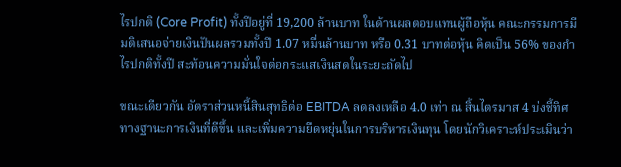ไรปกติ (Core Profit) ทั้งปีอยู่ที่ 19,200 ล้านบาท ในด้านผลตอบแทนผู้ถือหุ้น คณะกรรมการมีมติเสนอจ่ายเงินปันผลรวมทั้งปี 1.07 หมื่นล้านบาท หรือ 0.31 บาทต่อหุ้น คิดเป็น 56% ของกำไรปกติทั้งปี สะท้อนความมั่นใจต่อกระแสเงินสดในระยะถัดไป

ขณะเดียวกัน อัตราส่วนหนี้สินสุทธิต่อ EBITDA ลดลงเหลือ 4.0 เท่า ณ สิ้นไตรมาส 4 บ่งชี้ทิศทางฐานะการเงินที่ดีขึ้น และเพิ่มความยืดหยุ่นในการบริหารเงินทุน โดยนักวิเคราะห์ประเมินว่า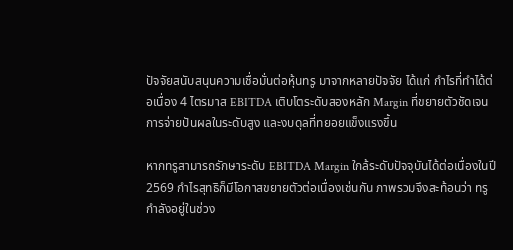ปัจจัยสนับสนุนความเชื่อมั่นต่อหุ้นทรู มาจากหลายปัจจัย ได้แก่ กำไรที่ทำได้ต่อเนื่อง 4 ไตรมาส EBITDA เติบโตระดับสองหลัก Margin ที่ขยายตัวชัดเจน การจ่ายปันผลในระดับสูง และงบดุลที่ทยอยแข็งแรงขึ้น

หากทรูสามารถรักษาระดับ EBITDA Margin ใกล้ระดับปัจจุบันได้ต่อเนื่องในปี 2569 กำไรสุทธิก็มีโอกาสขยายตัวต่อเนื่องเช่นกัน ภาพรวมจึงสะท้อนว่า ทรูกำลังอยู่ในช่วง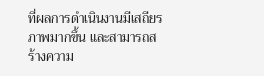ที่ผลการดำเนินงานมีเสถียรภาพมากขึ้น และสามารถสร้างความ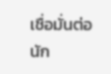เชื่อมั่นต่อนัก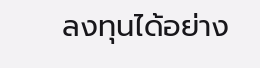ลงทุนได้อย่าง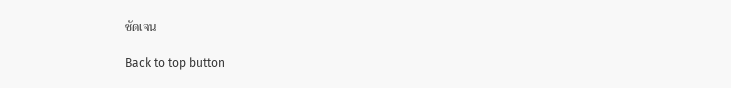ชัดเจน

Back to top button